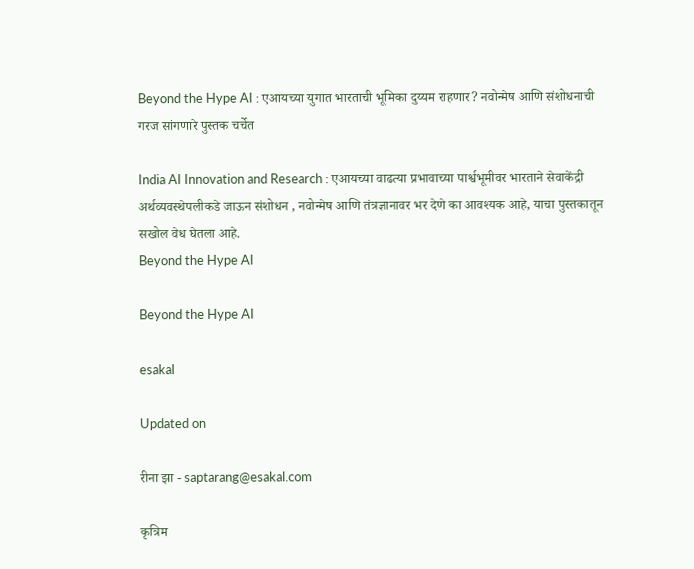Beyond the Hype AI : एआयच्या युगात भारताची भूमिका दुय्यम राहणार? नवोन्मेष आणि संशोधनाची गरज सांगणारे पुस्तक चर्चेत

India AI Innovation and Research : एआयच्या वाढत्या प्रभावाच्या पार्श्वभूमीवर भारताने सेवाकेंद्री अर्थव्यवस्थेपलीकडे जाऊन संशोधन , नवोन्मेष आणि तंत्रज्ञानावर भर देणे का आवश्यक आहे, याचा पुस्तकातून सखोल वेध घेतला आहे.
Beyond the Hype AI

Beyond the Hype AI

esakal

Updated on

रीना झा - saptarang@esakal.com

कृत्रिम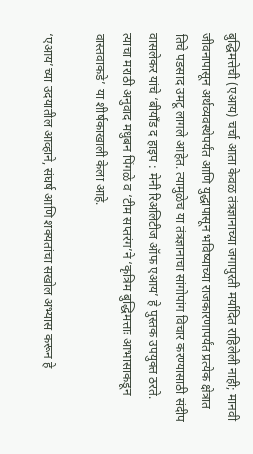बुद्धिमत्तेची (एआय) चर्चा आता केवळ तंत्रज्ञानाच्या जगापुरती मर्यादित राहिलेली नाही; मानवी जीवनापासून अर्थव्यवस्थेपर्यंत आणि युद्धापासून भविष्याच्या राजकारणापर्यंत प्रत्येक क्षेत्रात तिचे पडसाद उमटू लागले आहेत. त्यामुळेच या तंत्रज्ञानाचा सांगोपांग विचार करण्यासाठी संदीप वासलेकर यांचे ‘बीयाँड द हाइप : मेनी रिअलिटीज ऑफ एआय’ हे पुस्तक उपयुक्त ठरते. त्याचा मराठी अनुवाद मधुबन पिंगळे व ‘टीम सप्तरंग’ने ‘कृत्रिम बुद्धिमत्ताः आभासाकडून वास्तवाकडे’ या शीर्षकाखाली केला आहे.

‘एआय’च्या उदयातील आव्हाने, संघर्ष आणि शक्यतांचा सखोल अभ्यास करून हे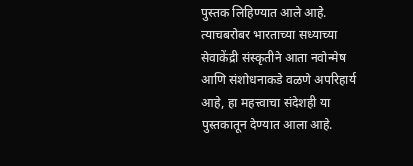पुस्तक लिहिण्यात आले आहे. त्याचबरोबर भारताच्या सध्याच्या सेवाकेंद्री संस्कृतीने आता नवोन्मेष आणि संशोधनाकडे वळणे अपरिहार्य आहे, हा महत्त्वाचा संदेशही या पुस्तकातून देण्यात आला आहे.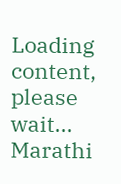Loading content, please wait...
Marathi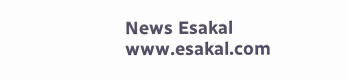News Esakal
www.esakal.com